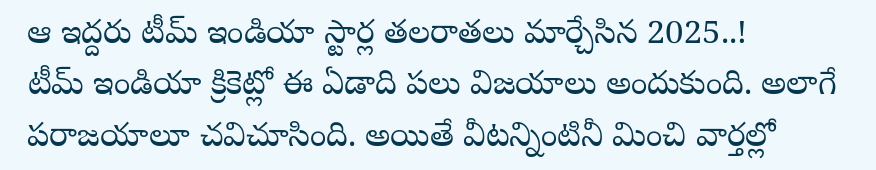ఆ ఇద్దరు టీమ్ ఇండియా స్టార్ల తలరాతలు మార్చేసిన 2025..!
టీమ్ ఇండియా క్రికెట్లో ఈ ఏడాది పలు విజయాలు అందుకుంది. అలాగే పరాజయాలూ చవిచూసింది. అయితే వీటన్నింటినీ మించి వార్తల్లో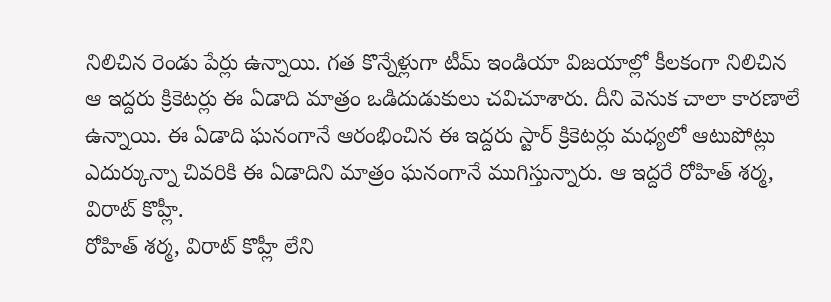నిలిచిన రెండు పేర్లు ఉన్నాయి. గత కొన్నేళ్లుగా టీమ్ ఇండియా విజయాల్లో కీలకంగా నిలిచిన ఆ ఇద్దరు క్రికెటర్లు ఈ ఏడాది మాత్రం ఒడిదుడుకులు చవిచూశారు. దీని వెనుక చాలా కారణాలే ఉన్నాయి. ఈ ఏడాది ఘనంగానే ఆరంభించిన ఈ ఇద్దరు స్టార్ క్రికెటర్లు మధ్యలో ఆటుపోట్లు ఎదుర్కున్నా చివరికి ఈ ఏడాదిని మాత్రం ఘనంగానే ముగిస్తున్నారు. ఆ ఇద్దరే రోహిత్ శర్మ, విరాట్ కొహ్లీ.
రోహిత్ శర్మ, విరాట్ కొహ్లీ లేని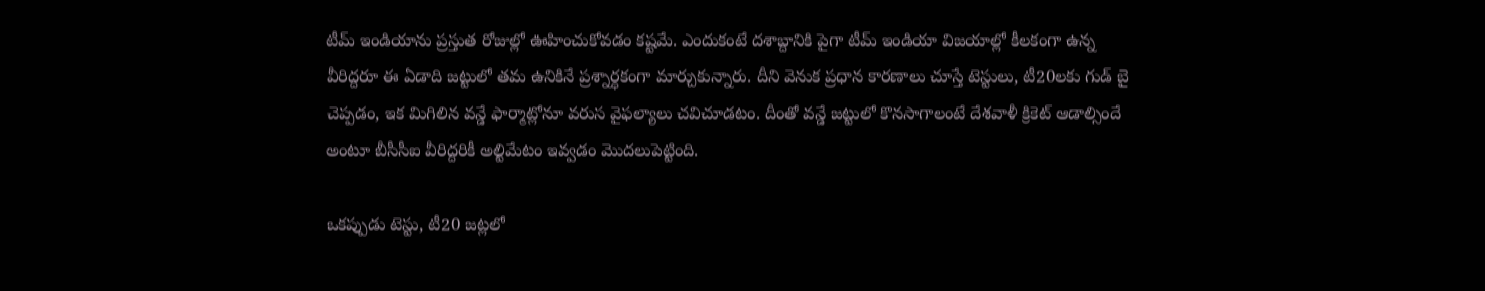టీమ్ ఇండియాను ప్రస్తుత రోజుల్లో ఊహించుకోవడం కష్టమే. ఎందుకంటే దశాబ్దానికి పైగా టీమ్ ఇండియా విజయాల్లో కీలకంగా ఉన్న వీరిద్దరూ ఈ ఏడాది జట్టులో తమ ఉనికినే ప్రశ్నార్ధకంగా మార్చుకున్నారు. దీని వెనుక ప్రధాన కారణాలు చూస్తే టెస్టులు, టీ20లకు గుడ్ బై చెప్పడం, ఇక మిగిలిన వన్డే ఫార్మాట్లోనూ వరుస వైఫల్యాలు చవిచూడటం. దీంతో వన్డే జట్టులో కొనసాగాలంటే దేశవాళీ క్రికెట్ ఆడాల్సిందే అంటూ బీసీసీఐ వీరిద్దరికీ అల్టిమేటం ఇవ్వడం మొదలుపెట్టింది.

ఒకప్పుడు టెస్టు, టీ20 జట్లలో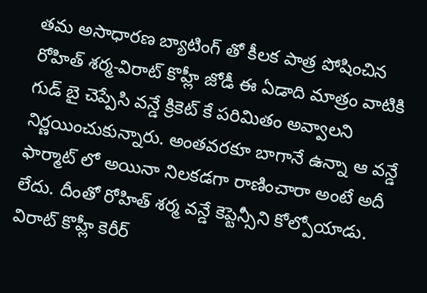తమ అసాధారణ బ్యాటింగ్ తో కీలక పాత్ర పోషించిన రోహిత్ శర్మ-విరాట్ కొహ్లీ జోడీ ఈ ఏడాది మాత్రం వాటికి గుడ్ బై చెప్పేసి వన్డే క్రికెట్ కే పరిమితం అవ్వాలని నిర్ణయించుకున్నారు. అంతవరకూ బాగానే ఉన్నా ఆ వన్డే ఫార్మాట్ లో అయినా నిలకడగా రాణించారా అంటే అదీ లేదు. దీంతో రోహిత్ శర్మ వన్డే కెప్టెన్సీని కోల్పోయాడు. విరాట్ కొహ్లీ కెరీర్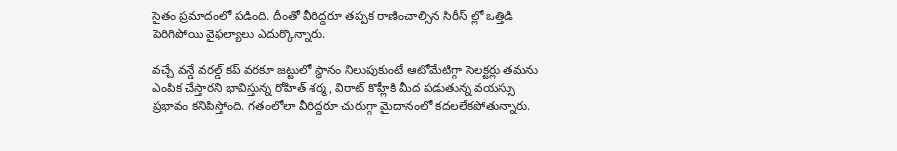సైతం ప్రమాదంలో పడింది. దీంతో వీరిద్దరూ తప్పక రాణించాల్సిన సిరీస్ ల్లో ఒత్తిడి పెరిగిపోయి వైఫల్యాలు ఎదుర్కొన్నారు.

వచ్చే వన్డే వరల్డ్ కప్ వరకూ జట్టులో స్ధానం నిలుపుకుంటే ఆటోమేటిగ్గా సెలక్టర్లు తమను ఎంపిక చేస్తారని భావిస్తున్న రోహిత్ శర్మ, విరాట్ కొహ్లీకి మీద పడుతున్న వయస్సు ప్రభావం కనిపిస్తోంది. గతంలోలా వీరిద్దరూ చురుగ్గా మైదానంలో కదలలేకపోతున్నారు.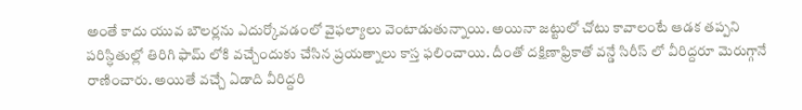అంతే కాదు యువ బౌలర్లను ఎదుర్కోవడంలో వైఫల్యాలు వెంటాడుతున్నాయి. అయినా జట్టులో చోటు కావాలంటే ఆడక తప్పని పరిస్ధితుల్లో తిరిగి ఫామ్ లోకి వచ్చేందుకు చేసిన ప్రయత్నాలు కాస్త ఫలించాయి. దీంతో దక్షిణాఫ్రికాతో వన్డే సిరీస్ లో వీరిద్దరూ మెరుగ్గానే రాణించారు. అయితే వచ్చే ఏడాది వీరిద్దరి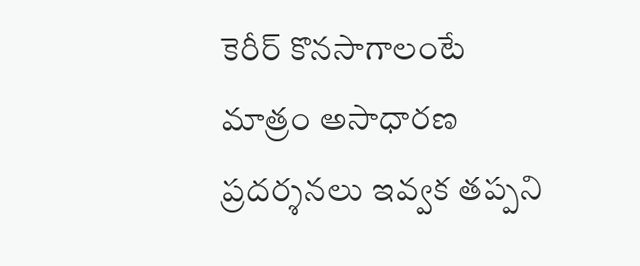కెరీర్ కొనసాగాలంటే మాత్రం అసాధారణ ప్రదర్శనలు ఇవ్వక తప్పని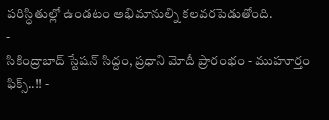పరిస్ధితుల్లో ఉండటం అభిమానుల్ని కలవరపెడుతోంది.
-
సికింద్రాబాద్ స్టేషన్ సిద్దం, ప్రధాని మోదీ ప్రారంభం - ముహూర్తం ఫిక్స్..!! -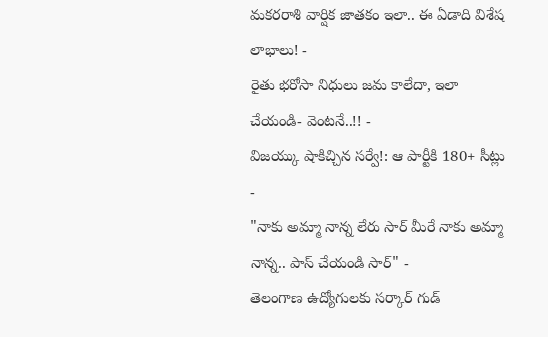మకరరాశి వార్షిక జాతకం ఇలా.. ఈ ఏడాది విశేష లాభాలు! -
రైతు భరోసా నిధులు జమ కాలేదా, ఇలా చేయండి- వెంటనే..!! -
విజయ్కు షాకిచ్చిన సర్వే!: ఆ పార్టీకి 180+ సీట్లు -
"నాకు అమ్మా నాన్న లేరు సార్ మీరే నాకు అమ్మా నాన్న.. పాస్ చేయండి సార్" -
తెలంగాణ ఉద్యోగులకు సర్కార్ గుడ్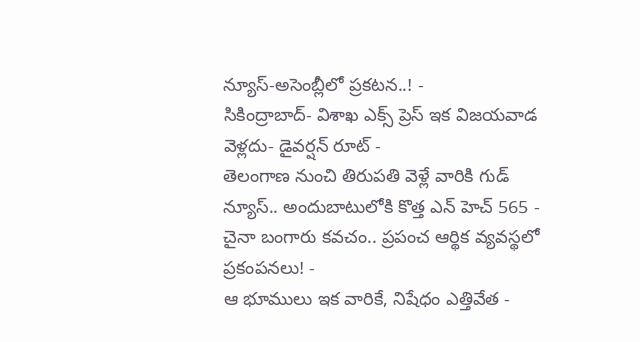న్యూస్-అసెంబ్లీలో ప్రకటన..! -
సికింద్రాబాద్- విశాఖ ఎక్స్ ప్రెస్ ఇక విజయవాడ వెళ్లదు- డైవర్షన్ రూట్ -
తెలంగాణ నుంచి తిరుపతి వెళ్లే వారికి గుడ్ న్యూస్.. అందుబాటులోకి కొత్త ఎన్ హెచ్ 565 -
చైనా బంగారు కవచం.. ప్రపంచ ఆర్థిక వ్యవస్థలో ప్రకంపనలు! -
ఆ భూములు ఇక వారికే, నిషేధం ఎత్తివేత -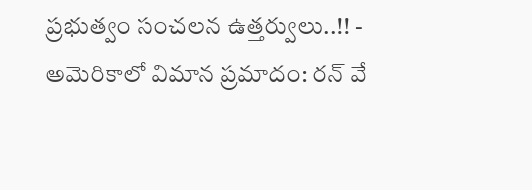ప్రభుత్వం సంచలన ఉత్తర్వులు..!! -
అమెరికాలో విమాన ప్రమాదం: రన్ వే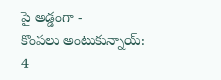పై అడ్డంగా -
కొంపలు అంటుకున్నాయ్: 4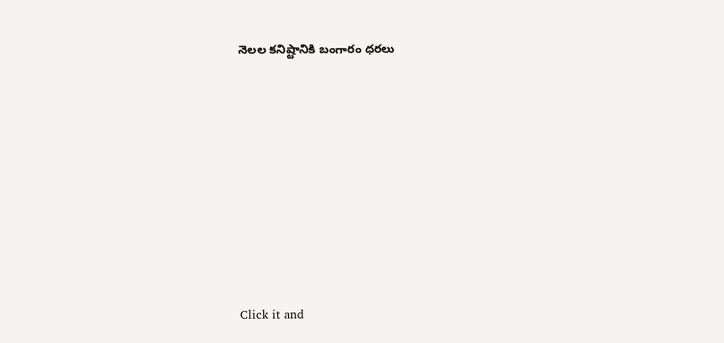నెలల కనిష్టానికి బంగారం ధరలు












Click it and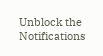Unblock the Notifications